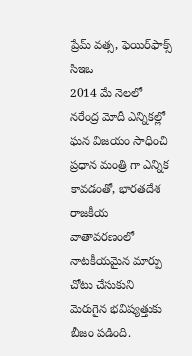ప్రేమ్ వ‌త్స‌, ఫెయిర్‌ఫాక్స్ సిఇఒ
2014 మే నెల‌లో న‌రేంద్ర మోదీ ఎన్నిక‌ల్లో ఘ‌న విజ‌యం సాధించి ప్ర‌ధాన మంత్రి గా ఎన్నిక కావ‌డంతో, భార‌తదేశ రాజ‌కీయ వాతావ‌ర‌ణంలో నాట‌కీయ‌మైన మార్పు చోటు చేసుకుని మెరుగైన భ‌విష్య‌త్తుకు బీజం ప‌డింది.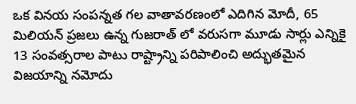ఒక విన‌య‌ సంప‌న్న‌త గ‌ల వాతావ‌ర‌ణంలో ఎదిగిన మోదీ, 65 మిలియ‌న్ ప్ర‌జ‌లు ఉన్న గుజ‌రాత్ లో వ‌రుస‌గా మూడు సార్లు ఎన్నికై 13 సంవ‌త్స‌రాల పాటు రాష్ట్రాన్ని ప‌రిపాలించి అద్భుత‌మైన విజ‌యాన్ని న‌మోదు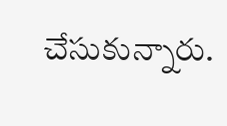చేసుకున్నారు.